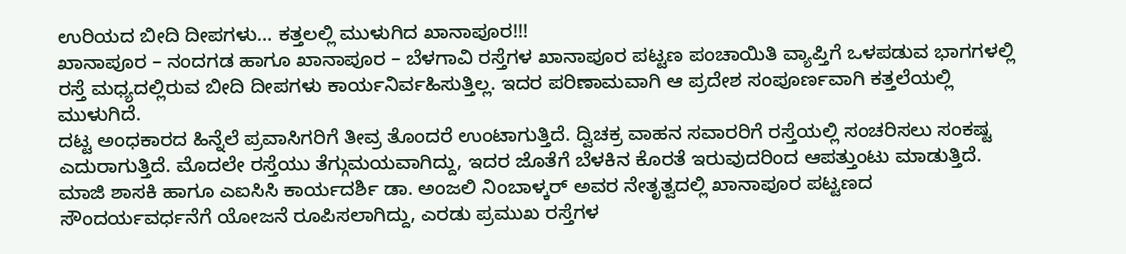ಉರಿಯದ ಬೀದಿ ದೀಪಗಳು… ಕತ್ತಲಲ್ಲಿ ಮುಳುಗಿದ ಖಾನಾಪೂರ!!!
ಖಾನಾಪೂರ – ನಂದಗಡ ಹಾಗೂ ಖಾನಾಪೂರ – ಬೆಳಗಾವಿ ರಸ್ತೆಗಳ ಖಾನಾಪೂರ ಪಟ್ಟಣ ಪಂಚಾಯಿತಿ ವ್ಯಾಪ್ತಿಗೆ ಒಳಪಡುವ ಭಾಗಗಳಲ್ಲಿ ರಸ್ತೆ ಮಧ್ಯದಲ್ಲಿರುವ ಬೀದಿ ದೀಪಗಳು ಕಾರ್ಯನಿರ್ವಹಿಸುತ್ತಿಲ್ಲ. ಇದರ ಪರಿಣಾಮವಾಗಿ ಆ ಪ್ರದೇಶ ಸಂಪೂರ್ಣವಾಗಿ ಕತ್ತಲೆಯಲ್ಲಿ ಮುಳುಗಿದೆ.
ದಟ್ಟ ಅಂಧಕಾರದ ಹಿನ್ನೆಲೆ ಪ್ರವಾಸಿಗರಿಗೆ ತೀವ್ರ ತೊಂದರೆ ಉಂಟಾಗುತ್ತಿದೆ. ದ್ವಿಚಕ್ರ ವಾಹನ ಸವಾರರಿಗೆ ರಸ್ತೆಯಲ್ಲಿ ಸಂಚರಿಸಲು ಸಂಕಷ್ಟ ಎದುರಾಗುತ್ತಿದೆ. ಮೊದಲೇ ರಸ್ತೆಯು ತೆಗ್ಗುಮಯವಾಗಿದ್ದು, ಇದರ ಜೊತೆಗೆ ಬೆಳಕಿನ ಕೊರತೆ ಇರುವುದರಿಂದ ಆಪತ್ತುಂಟು ಮಾಡುತ್ತಿದೆ.
ಮಾಜಿ ಶಾಸಕಿ ಹಾಗೂ ಎಐಸಿಸಿ ಕಾರ್ಯದರ್ಶಿ ಡಾ. ಅಂಜಲಿ ನಿಂಬಾಳ್ಕರ್ ಅವರ ನೇತೃತ್ವದಲ್ಲಿ ಖಾನಾಪೂರ ಪಟ್ಟಣದ ಸೌಂದರ್ಯವರ್ಧನೆಗೆ ಯೋಜನೆ ರೂಪಿಸಲಾಗಿದ್ದು, ಎರಡು ಪ್ರಮುಖ ರಸ್ತೆಗಳ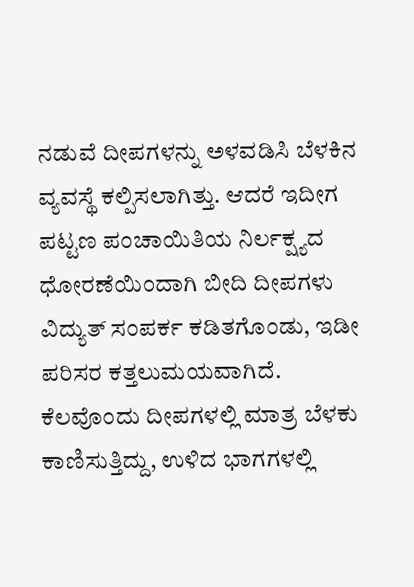ನಡುವೆ ದೀಪಗಳನ್ನು ಅಳವಡಿಸಿ ಬೆಳಕಿನ ವ್ಯವಸ್ಥೆ ಕಲ್ಪಿಸಲಾಗಿತ್ತು. ಆದರೆ ಇದೀಗ ಪಟ್ಟಣ ಪಂಚಾಯಿತಿಯ ನಿರ್ಲಕ್ಷ್ಯದ ಧೋರಣೆಯಿಂದಾಗಿ ಬೀದಿ ದೀಪಗಳು ವಿದ್ಯುತ್ ಸಂಪರ್ಕ ಕಡಿತಗೊಂಡು, ಇಡೀ ಪರಿಸರ ಕತ್ತಲುಮಯವಾಗಿದೆ.
ಕೆಲವೊಂದು ದೀಪಗಳಲ್ಲಿ ಮಾತ್ರ ಬೆಳಕು ಕಾಣಿಸುತ್ತಿದ್ದು, ಉಳಿದ ಭಾಗಗಳಲ್ಲಿ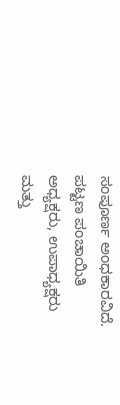ಸಂಪೂರ್ಣ ಅಂಧಕಾರವಿದೆ.
ಪಟ್ಟಣ ಪಂಚಾಯಿತಿ ಅಧ್ಯಕ್ಷರು, ಉಪಾಧ್ಯಕ್ಷರು ಮತ್ತು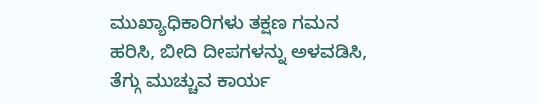ಮುಖ್ಯಾಧಿಕಾರಿಗಳು ತಕ್ಷಣ ಗಮನ ಹರಿಸಿ, ಬೀದಿ ದೀಪಗಳನ್ನು ಅಳವಡಿಸಿ, ತೆಗ್ಗು ಮುಚ್ಚುವ ಕಾರ್ಯ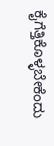ಕೈಗೆತ್ತಿಕೊಳ್ಳಬೇಕೆಂದು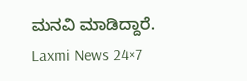ಮನವಿ ಮಾಡಿದ್ದಾರೆ.
Laxmi News 24×7